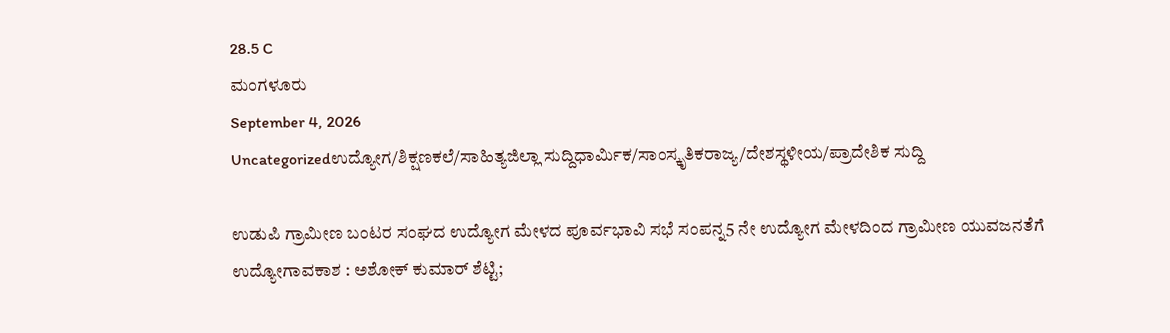28.5 C
ಮಂಗಳೂರು
September 4, 2026
Uncategorizedಉದ್ಯೋಗ/ಶಿಕ್ಷಣಕಲೆ/ಸಾಹಿತ್ಯಜಿಲ್ಲಾ ಸುದ್ದಿಧಾರ್ಮಿಕ/ಸಾಂಸ್ಕೃತಿಕರಾಜ್ಯ/ದೇಶಸ್ಥಳೀಯ/ಪ್ರಾದೇಶಿಕ ಸುದ್ದಿ

ಉಡುಪಿ ಗ್ರಾಮೀಣ ಬಂಟರ ಸಂಘದ ಉದ್ಯೋಗ ಮೇಳದ ಪೂರ್ವಭಾವಿ ಸಭೆ ಸಂಪನ್ನ5 ನೇ ಉದ್ಯೋಗ ಮೇಳದಿಂದ ಗ್ರಾಮೀಣ ಯುವಜನತೆಗೆ ಉದ್ಯೋಗಾವಕಾಶ : ಅಶೋಕ್ ಕುಮಾ‌ರ್ ಶೆಟ್ಟಿ;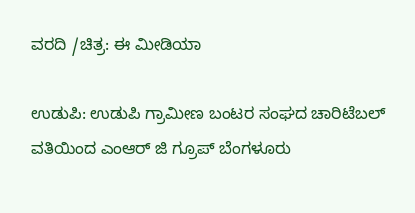ವರದಿ /ಚಿತ್ರ: ಈ ಮೀಡಿಯಾ

ಉಡುಪಿ: ಉಡುಪಿ ಗ್ರಾಮೀಣ ಬಂಟರ ಸಂಘದ ಚಾರಿಟೆಬಲ್ ವತಿಯಿಂದ ಎಂಆರ್ ಜಿ ಗ್ರೂಪ್ ಬೆಂಗಳೂರು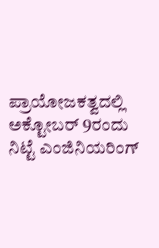ಪ್ರಾಯೋಜಕತ್ವದಲ್ಲಿ ಅಕ್ಟೋಬ‌ರ್ 9ರಂದು ನಿಟ್ಟೆ ಎಂಜಿನಿಯರಿಂಗ್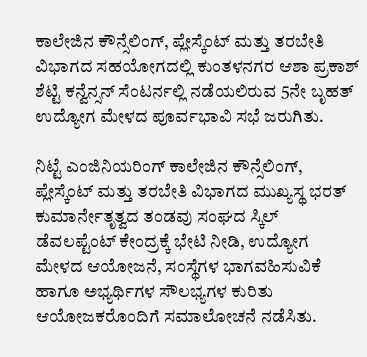ಕಾಲೇಜಿನ ಕೌನ್ಸೆಲಿಂಗ್, ಪ್ಲೇಸ್ಕೆಂಟ್ ಮತ್ತು ತರಬೇತಿ ವಿಭಾಗದ ಸಹಯೋಗದಲ್ಲಿ ಕುಂತಳನಗರ ಆಶಾ ಪ್ರಕಾಶ್ ಶೆಟ್ಟಿ ಕನ್ವೆನ್ಸನ್ ಸೆಂಟರ್ನಲ್ಲಿ ನಡೆಯಲಿರುವ 5ನೇ ಬೃಹತ್ ಉದ್ಯೋಗ ಮೇಳದ ಪೂರ್ವಭಾವಿ ಸಭೆ ಜರುಗಿತು.

ನಿಟ್ಟೆ ಎಂಜಿನಿಯರಿಂಗ್ ಕಾಲೇಜಿನ ಕೌನ್ಸೆಲಿಂಗ್, ಪ್ಲೇಸ್ಕೆಂಟ್ ಮತ್ತು ತರಬೇತಿ ವಿಭಾಗದ ಮುಖ್ಯಸ್ಥ ಭರತ್ ಕುಮಾರ್ನೇತೃತ್ವದ ತಂಡವು ಸಂಘದ ಸ್ಕಿಲ್ ಡೆವಲಪ್ಟೆಂಟ್ ಕೇಂದ್ರಕ್ಕೆ ಭೇಟಿ ನೀಡಿ, ಉದ್ಯೋಗ ಮೇಳದ ಆಯೋಜನೆ, ಸಂಸ್ಥೆಗಳ ಭಾಗವಹಿಸುವಿಕೆ ಹಾಗೂ ಅಭ್ಯರ್ಥಿಗಳ ಸೌಲಭ್ಯಗಳ ಕುರಿತು ಆಯೋಜಕರೊಂದಿಗೆ ಸಮಾಲೋಚನೆ ನಡೆಸಿತು.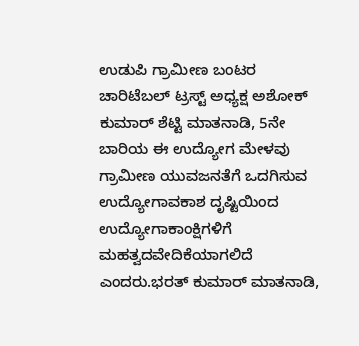ಉಡುಪಿ ಗ್ರಾಮೀಣ ಬಂಟರ ಚಾರಿಟೆಬಲ್ ಟ್ರಸ್ಟ್ ಅಧ್ಯಕ್ಷ ಅಶೋಕ್‌ ಕುಮಾರ್ ಶೆಟ್ಟಿ ಮಾತನಾಡಿ, 5ನೇ ಬಾರಿಯ ಈ ಉದ್ಯೋಗ ಮೇಳವು ಗ್ರಾಮೀಣ ಯುವಜನತೆಗೆ ಒದಗಿಸುವ ಉದ್ಯೋಗಾವಕಾಶ ದೃಷ್ಟಿಯಿಂದ ಉದ್ಯೋಗಾಕಾಂಕ್ಷಿಗಳಿಗೆ ಮಹತ್ವದವೇದಿಕೆಯಾಗಲಿದೆ ಎಂದರು.ಭರತ್ ಕುಮಾ‌ರ್ ಮಾತನಾಡಿ,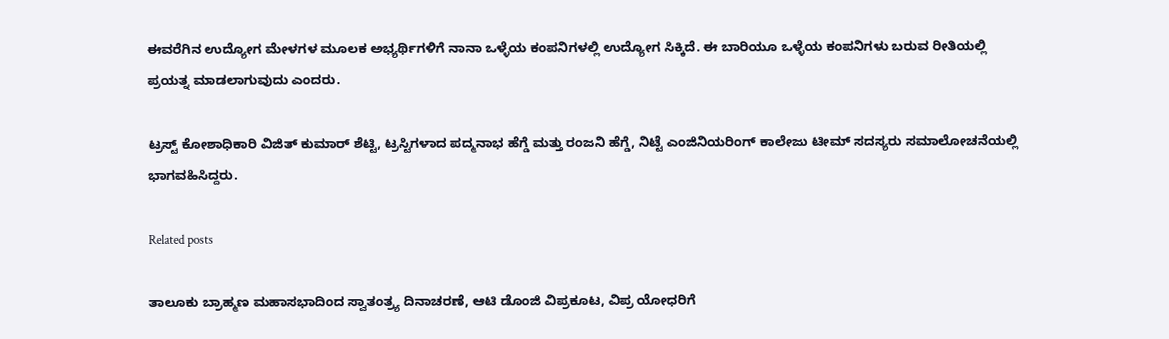ಈವರೆಗಿನ ಉದ್ಯೋಗ ಮೇಳಗಳ ಮೂಲಕ ಅಭ್ಯರ್ಥಿಗಳಿಗೆ ನಾನಾ ಒಳ್ಳೆಯ ಕಂಪನಿಗಳಲ್ಲಿ ಉದ್ಯೋಗ ಸಿಕ್ಕಿದೆ. ಈ ಬಾರಿಯೂ ಒಳ್ಳೆಯ ಕಂಪನಿಗಳು ಬರುವ ರೀತಿಯಲ್ಲಿ ಪ್ರಯತ್ನ ಮಾಡಲಾಗುವುದು ಎಂದರು.

ಟ್ರಸ್ಟ್ ಕೋಶಾಧಿಕಾರಿ ವಿಜಿತ್ ಕುಮಾರ್ ಶೆಟ್ಟಿ, ಟ್ರಸ್ಟಿಗಳಾದ ಪದ್ಮನಾಭ ಹೆಗ್ಡೆ ಮತ್ತು ರಂಜನಿ ಹೆಗ್ಡೆ, ನಿಟ್ಟೆ ಎಂಜಿನಿಯರಿಂಗ್ ಕಾಲೇಜು ಟೀಮ್ ಸದಸ್ಯರು ಸಮಾಲೋಚನೆಯಲ್ಲಿ ಭಾಗವಹಿಸಿದ್ದರು.

Related posts

ತಾಲೂಕು ಬ್ರಾಹ್ಮಣ ಮಹಾಸಭಾದಿಂದ ಸ್ವಾತಂತ್ರ್ಯ ದಿನಾಚರಣೆ, ಆಟಿ ಡೊಂಜಿ ವಿಪ್ರಕೂಟ, ವಿಪ್ರ ಯೋಧರಿಗೆ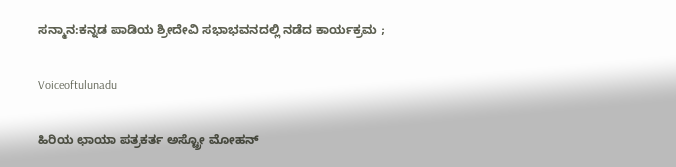ಸನ್ಮಾನ:ಕನ್ನಡ ಪಾಡಿಯ ಶ್ರೀದೇವಿ ಸಭಾಭವನದಲ್ಲಿ ನಡೆದ ಕಾರ್ಯಕ್ರಮ ;

Voiceoftulunadu

ಹಿರಿಯ ಛಾಯಾ ಪತ್ರಕರ್ತ ಅಸ್ಟ್ರೋ ಮೋಹನ್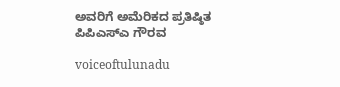ಅವರಿಗೆ ಅಮೆರಿಕದ ಪ್ರತಿಷ್ಠಿತ ಪಿಪಿಎಸ್ಎ ಗೌರವ

voiceoftulunadu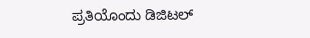ಪ್ರತಿಯೊಂದು ಡಿಜಿಟಲ್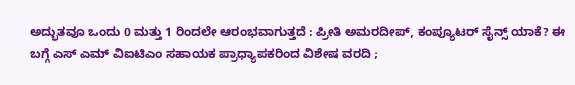ಅದ್ಭುತವೂ ಒಂದು 0 ಮತ್ತು 1 ರಿಂದಲೇ ಆರಂಭವಾಗುತ್ತದೆ : ಪ್ರೀತಿ ಅಮರದೀಪ್, ಕಂಪ್ಯೂಟರ್ ಸೈನ್ಸ್ ಯಾಕೆ? ಈ ಬಗ್ಗೆ ಎಸ್ ಎಮ್ ವಿಐಟಿಎಂ ಸಹಾಯಕ ಪ್ರಾಧ್ಯಾಪಕರಿಂದ ವಿಶೇಷ ವರದಿ ;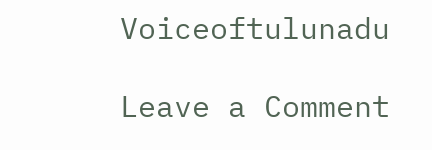Voiceoftulunadu

Leave a Comment